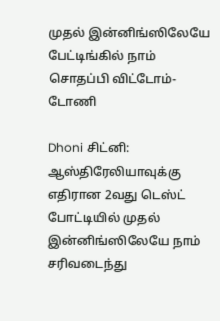முதல் இன்னிங்ஸிலேயே பேட்டிங்கில் நாம் சொதப்பி விட்டோம்-டோணி

Dhoni சிட்னி: ஆஸ்திரேலியாவுக்கு எதிரான 2வது டெஸ்ட் போட்டியில் முதல் இன்னிங்ஸிலேயே நாம் சரிவடைந்து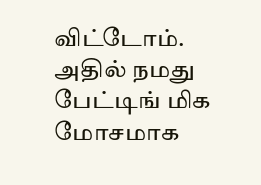விட்டோம். அதில் நமது பேட்டிங் மிக மோசமாக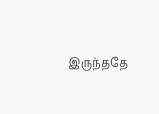இருந்ததே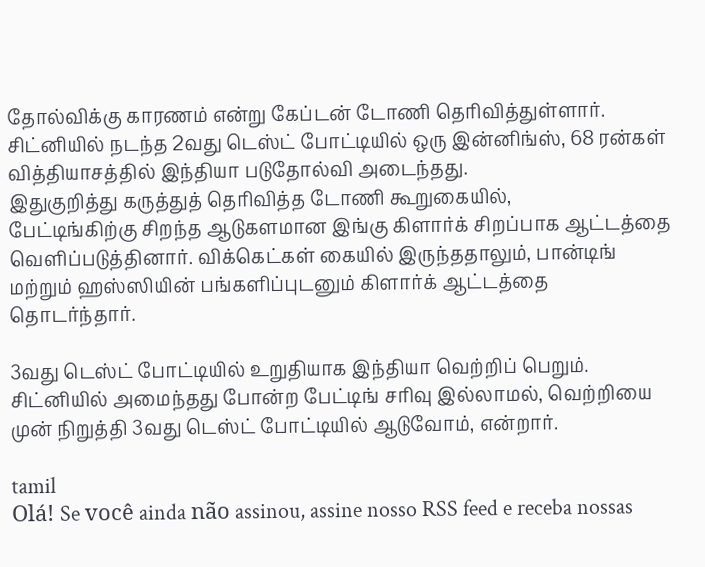தோல்விக்கு காரணம் என்று கேப்டன் டோணி தெரிவித்துள்ளார்.
சிட்னியில் நடந்த 2வது டெஸ்ட் போட்டியில் ஒரு இன்னிங்ஸ், 68 ரன்கள் வித்தியாசத்தில் இந்தியா படுதோல்வி அடைந்தது.
இதுகுறித்து கருத்துத் தெரிவித்த டோணி கூறுகையில்,
பேட்டிங்கிற்கு சிறந்த ஆடுகளமான இங்கு கிளார்க் சிறப்பாக ஆட்டத்தை வெளிப்படுத்தினார். விக்கெட்கள் கையில் இருந்ததாலும், பான்டிங் மற்றும் ஹஸ்ஸியின் பங்களிப்புடனும் கிளார்க் ஆட்டத்தை தொடர்ந்தார்.

3வது டெஸ்ட் போட்டியில் உறுதியாக இந்தியா வெற்றிப் பெறும். சிட்னியில் அமைந்தது போன்ற பேட்டிங் சரிவு இல்லாமல், வெற்றியை முன் நிறுத்தி 3வது டெஸ்ட் போட்டியில் ஆடுவோம், என்றார்.

tamil
Olá! Se você ainda não assinou, assine nosso RSS feed e receba nossas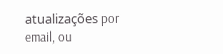atualizações por email, ou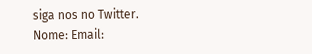siga nos no Twitter.
Nome: Email: